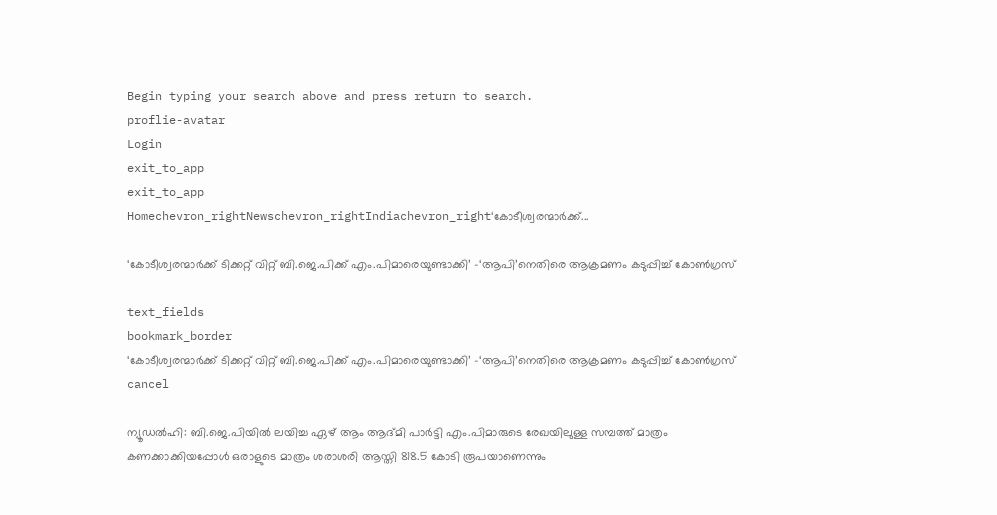Begin typing your search above and press return to search.
proflie-avatar
Login
exit_to_app
exit_to_app
Homechevron_rightNewschevron_rightIndiachevron_right‘കോടീശ്വരന്മാർക്ക്...

‘കോടീശ്വരന്മാർക്ക് ടിക്കറ്റ് വിറ്റ് ബി.ജെ.പിക്ക് എം.പിമാരെയുണ്ടാക്കി’ -‘ആപി’നെതിരെ ആക്രമണം കടുപ്പിച്ച് കോൺഗ്രസ്

text_fields
bookmark_border
‘കോടീശ്വരന്മാർക്ക് ടിക്കറ്റ് വിറ്റ് ബി.ജെ.പിക്ക് എം.പിമാരെയുണ്ടാക്കി’ -‘ആപി’നെതിരെ ആക്രമണം കടുപ്പിച്ച് കോൺഗ്രസ്
cancel

ന്യൂഡൽഹി: ബി.ജെ.പിയിൽ ലയിച്ച ഏഴ് ആം ആദ്മി പാർട്ടി എം.പിമാരുടെ രേഖയിലുള്ള സമ്പത്ത് മാത്രം കണക്കാക്കിയപ്പോൾ ഒരാളുടെ മാത്രം ശരാശരി ആസ്തി 818.5 കോടി രൂപയാണെന്നും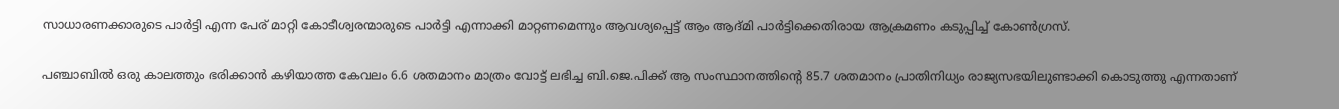സാധാരണക്കാരുടെ പാർട്ടി എന്ന പേര് മാറ്റി കോടീശ്വരന്മാരുടെ പാർട്ടി എന്നാക്കി മാറ്റണമെന്നും ആവശ്യപ്പെട്ട് ആം ആദ്മി പാർട്ടിക്കെതിരായ ആക്രമണം കടുപ്പിച്ച് കോൺഗ്രസ്.

പഞ്ചാബിൽ ഒരു കാലത്തും ഭരിക്കാൻ കഴിയാത്ത കേവലം 6.6 ശതമാനം മാത്രം വോട്ട് ലഭിച്ച ബി.ജെ.പിക്ക് ആ സംസ്ഥാനത്തിന്റെ 85.7 ശതമാനം പ്രാതിനിധ്യം രാജ്യസഭയിലുണ്ടാക്കി കൊടുത്തു എന്നതാണ്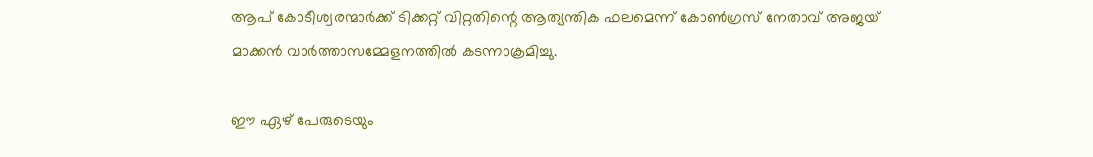ആപ് കോടീശ്വരന്മാർക്ക് ടിക്കറ്റ് വിറ്റതിന്റെ ആത്യന്തിക ഫലമെന്ന് കോൺഗ്രസ് നേതാവ് അജയ് മാക്കൻ വാർത്താസമ്മേളനത്തിൽ കടന്നാക്രമിച്ചു.

ഈ ഏഴ് പേരുടെയും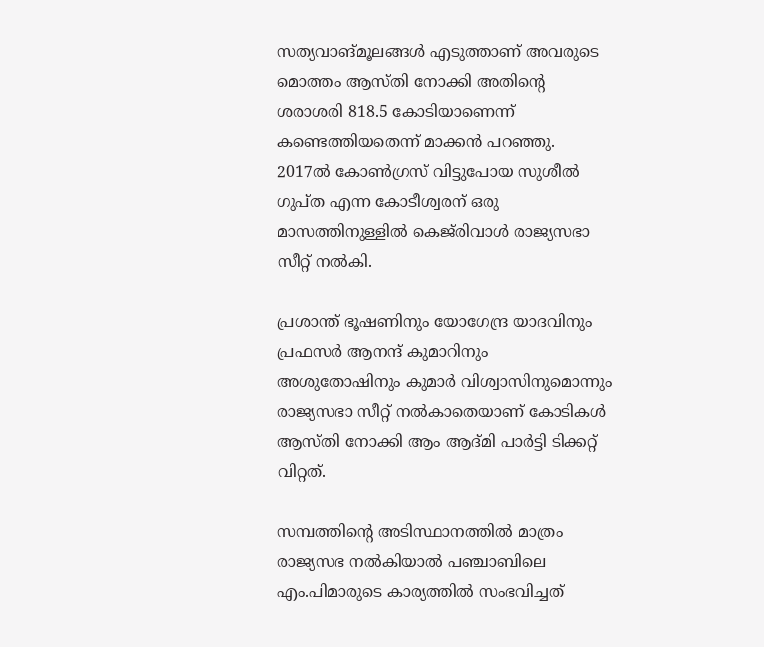സത്യവാങ്മൂലങ്ങൾ എടുത്താണ് അവരുടെ മൊത്തം ആസ്തി നോക്കി അതിന്റെ ശരാശരി 818.5 കോടിയാണെന്ന് കണ്ടെത്തിയതെന്ന് മാക്കൻ പറഞ്ഞു. 2017ൽ കോൺഗ്രസ് വിട്ടുപോയ സുശീൽ ഗുപ്ത എന്ന കോടീശ്വരന് ഒരു മാസത്തിനുള്ളിൽ കെജ്‍രിവാൾ രാജ്യസഭാ സീറ്റ് നൽകി.

പ്രശാന്ത് ഭൂഷണിനും യോഗേന്ദ്ര യാദവിനും പ്രഫസർ ആനന്ദ് കുമാറിനും അശുതോഷിനും കുമാർ വിശ്വാസിനുമൊന്നും രാജ്യസഭാ സീറ്റ് നൽകാതെയാണ് കോടികൾ ആസ്തി നോക്കി ആം ആദ്മി പാർട്ടി ടിക്കറ്റ് വിറ്റത്.

സമ്പത്തിന്റെ അടിസ്ഥാനത്തിൽ മാത്രം രാജ്യസഭ നൽകിയാൽ പഞ്ചാബിലെ എം.പിമാരുടെ കാര്യത്തിൽ സംഭവിച്ചത്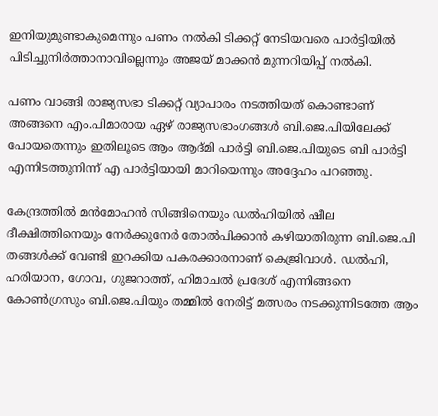ഇനിയുമുണ്ടാകുമെന്നും പണം നൽകി ടിക്കറ്റ് നേടിയവരെ പാർട്ടിയിൽ പിടിച്ചുനിർത്താനാവില്ലെന്നും അജയ് മാക്കൻ മുന്നറിയിപ്പ് നൽകി.

പണം വാങ്ങി രാജ്യസഭാ ടിക്കറ്റ് വ്യാപാരം നടത്തിയത് കൊണ്ടാണ് അങ്ങനെ എം.പിമാരായ ഏഴ് രാജ്യസഭാംഗങ്ങൾ ബി.ജെ.പിയിലേക്ക് പോയതെന്നും ഇതിലൂടെ ആം ആദ്മി പാർട്ടി ബി.ജെ.പിയുടെ ബി പാർട്ടി എന്നിടത്തുനിന്ന് എ പാർട്ടിയായി മാറിയെന്നും അദ്ദേഹം പറഞ്ഞു.

കേന്ദ്രത്തിൽ മൻമോഹൻ സിങ്ങിനെയും ഡൽഹിയിൽ ഷീല ദീക്ഷിത്തിനെയും നേർക്കുനേർ തോൽപിക്കാൻ കഴിയാതിരുന്ന ബി.ജെ.പി തങ്ങൾക്ക് വേണ്ടി ഇറക്കിയ പകരക്കാരനാണ് കെജ്രിവാൾ. ഡൽഹി, ഹരിയാന, ഗോവ, ഗുജറാത്ത്, ഹിമാചൽ പ്രദേശ് എന്നിങ്ങനെ കോൺഗ്രസും ബി.ജെ.പിയും തമ്മിൽ നേരിട്ട് മത്സരം നടക്കുന്നിടത്തേ ആം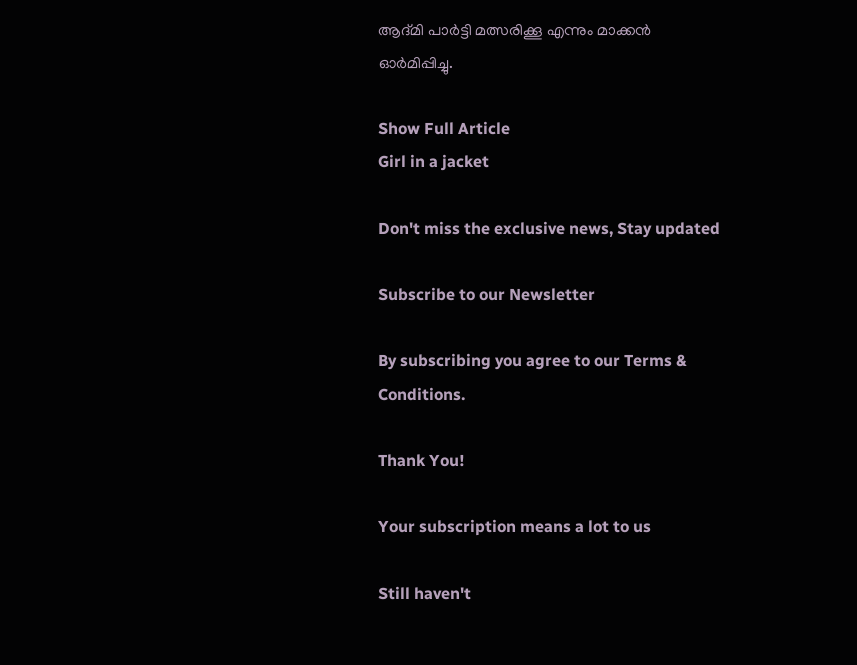ആദ്മി പാർട്ടി മത്സരിക്കൂ എന്നും മാക്കൻ ഓർമിപ്പിച്ചു.

Show Full Article
Girl in a jacket

Don't miss the exclusive news, Stay updated

Subscribe to our Newsletter

By subscribing you agree to our Terms & Conditions.

Thank You!

Your subscription means a lot to us

Still haven't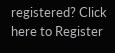registered? Click here to Register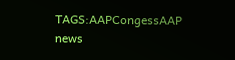TAGS:AAPCongessAAP news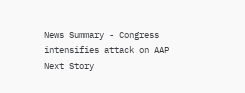News Summary - Congress intensifies attack on AAP
Next Story